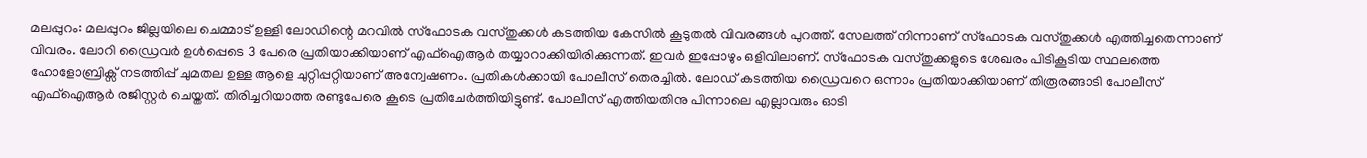മലപ്പുറം: മലപ്പുറം ജില്ലയിലെ ചെമ്മാട് ഉള്ളി ലോഡിന്റെ മറവിൽ സ്ഫോടക വസ്തുക്കൾ കടത്തിയ കേസിൽ കൂടുതൽ വിവരങ്ങൾ പുറത്ത്. സേലത്ത് നിന്നാണ് സ്ഫോടക വസ്തുക്കൾ എത്തിച്ചതെന്നാണ് വിവരം. ലോറി ഡ്രൈവർ ഉൾപ്പെടെ 3 പേരെ പ്രതിയാക്കിയാണ് എഫ്ഐആർ തയ്യാറാക്കിയിരിക്കുന്നത്. ഇവർ ഇപ്പോഴും ഒളിവിലാണ്. സ്ഫോടക വസ്തുക്കളുടെ ശേഖരം പിടികൂടിയ സ്ഥലത്തെ ഹോളോബ്രിക്സ് നടത്തിപ്പ് ചുമതല ഉള്ള ആളെ ചുറ്റിപ്പറ്റിയാണ് അന്വേഷണം. പ്രതികൾക്കായി പോലീസ് തെരച്ചിൽ. ലോഡ് കടത്തിയ ഡ്രൈവറെ ഒന്നാം പ്രതിയാക്കിയാണ് തിരൂരങ്ങാടി പോലീസ് എഫ്ഐആർ രജിസ്റ്റർ ചെയ്തത്. തിരിച്ചറിയാത്ത രണ്ടുപേരെ കൂടെ പ്രതിചേർത്തിയിട്ടുണ്ട്. പോലീസ് എത്തിയതിനു പിന്നാലെ എല്ലാവരും ഓടി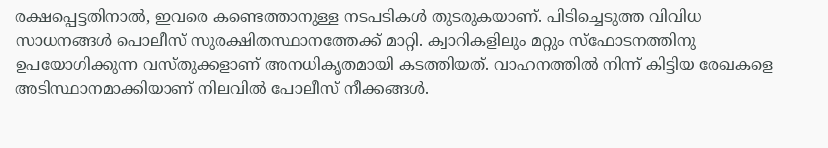രക്ഷപ്പെട്ടതിനാൽ, ഇവരെ കണ്ടെത്താനുള്ള നടപടികൾ തുടരുകയാണ്. പിടിച്ചെടുത്ത വിവിധ സാധനങ്ങൾ പൊലീസ് സുരക്ഷിതസ്ഥാനത്തേക്ക് മാറ്റി. ക്വാറികളിലും മറ്റും സ്ഫോടനത്തിനു ഉപയോഗിക്കുന്ന വസ്തുക്കളാണ് അനധികൃതമായി കടത്തിയത്. വാഹനത്തിൽ നിന്ന് കിട്ടിയ രേഖകളെ അടിസ്ഥാനമാക്കിയാണ് നിലവിൽ പോലീസ് നീക്കങ്ങൾ.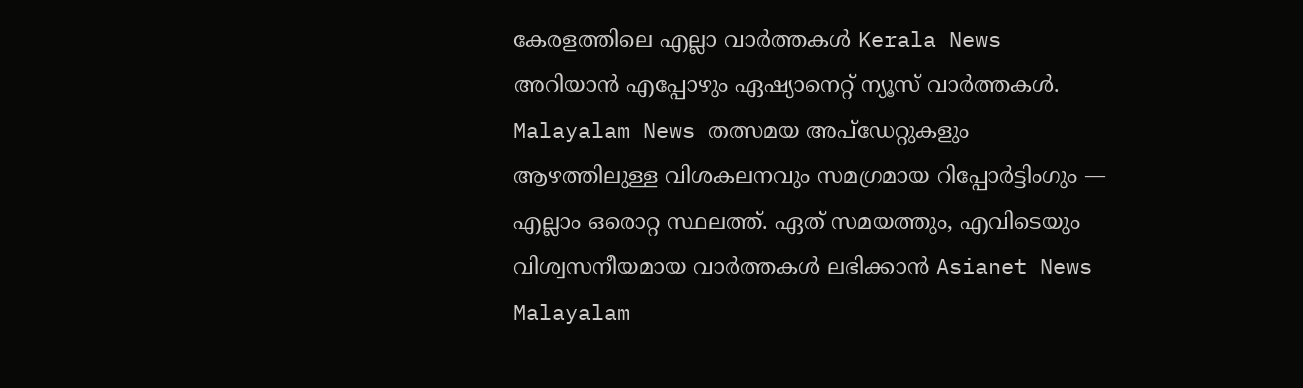കേരളത്തിലെ എല്ലാ വാർത്തകൾ Kerala News അറിയാൻ എപ്പോഴും ഏഷ്യാനെറ്റ് ന്യൂസ് വാർത്തകൾ. Malayalam News തത്സമയ അപ്ഡേറ്റുകളും ആഴത്തിലുള്ള വിശകലനവും സമഗ്രമായ റിപ്പോർട്ടിംഗും — എല്ലാം ഒരൊറ്റ സ്ഥലത്ത്. ഏത് സമയത്തും, എവിടെയും വിശ്വസനീയമായ വാർത്തകൾ ലഭിക്കാൻ Asianet News Malayalam